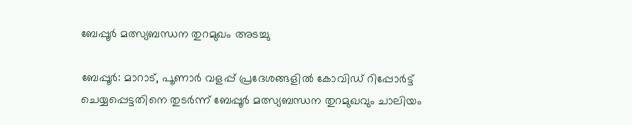ബേപ്പൂർ മത്സ്യബന്ധന തുറമുഖം അടച്ചു

ബേപ്പൂർ: മാറാട്, പൂണാർ വളപ്പ് പ്രദേശങ്ങളിൽ കോവിഡ് റിപ്പോർട്ട് ചെയ്യപ്പെട്ടതിനെ തുടർന്ന് ബേപ്പൂർ മത്സ്യബന്ധന തുറമുഖവും ചാലിയം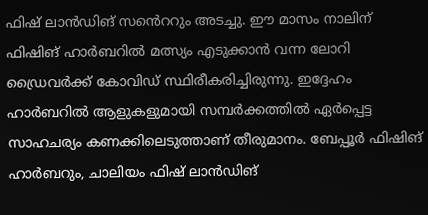ഫിഷ് ലാൻഡിങ് സൻെററും അടച്ചു. ഈ മാസം നാലിന് ഫിഷിങ് ഹാർബറിൽ മത്സ്യം എടുക്കാൻ വന്ന ലോറി ഡ്രൈവർക്ക് കോവിഡ് സ്ഥിരീകരിച്ചിരുന്നു. ഇദ്ദേഹം ഹാർബറിൽ ആളുകളുമായി സമ്പർക്കത്തിൽ ഏർപ്പെട്ട സാഹചര്യം കണക്കിലെടുത്താണ് തീരുമാനം. ബേപ്പൂർ ഫിഷിങ് ഹാർബറും, ചാലിയം ഫിഷ് ലാൻഡിങ്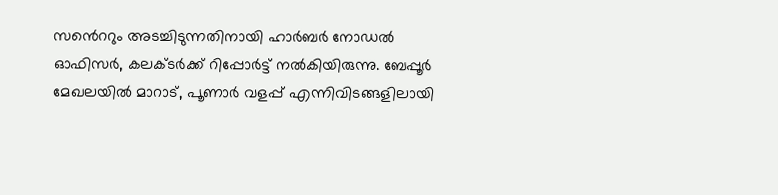സൻെററും അടച്ചിടുന്നതിനായി ഹാർബർ നോഡൽ ഓഫിസർ, കലക്ടർക്ക് റിപ്പോർട്ട് നൽകിയിരുന്നു. ബേപ്പൂർ മേഖലയിൽ മാറാട്, പൂണാർ വളപ്പ് എന്നിവിടങ്ങളിലായി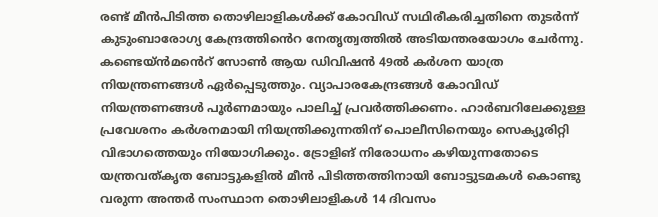രണ്ട് മീൻപിടിത്ത തൊഴിലാളികൾക്ക് കോവിഡ് സഥിരീകരിച്ചതിനെ തുടർന്ന് കുടുംബാരോഗ്യ കേന്ദ്രത്തിൻെറ നേതൃത്വത്തിൽ അടിയന്തരയോഗം ചേർന്നു. കണ്ടെയ്ൻമൻെറ് സോൺ ആയ ഡിവിഷൻ 49ൽ കർശന യാത്ര നിയന്ത്രണങ്ങൾ ഏർപ്പെടുത്തും. വ്യാപാരകേന്ദ്രങ്ങൾ കോവിഡ് നിയന്ത്രണങ്ങൾ പൂർണമായും പാലിച്ച് പ്രവർത്തിക്കണം. ഹാർബറിലേക്കുള്ള പ്രവേശനം കർശനമായി നിയന്ത്രിക്കുന്നതിന് പൊലീസിനെയും സെക്യൂരിറ്റി വിഭാഗത്തെയും നിയോഗിക്കും. ട്രോളിങ് നിരോധനം കഴിയുന്നതോടെ യന്ത്രവത്കൃത ബോട്ടുകളിൽ മീൻ പിടിത്തത്തിനായി ബോട്ടുടമകൾ കൊണ്ടു വരുന്ന അന്തർ സംസ്ഥാന തൊഴിലാളികൾ 14 ദിവസം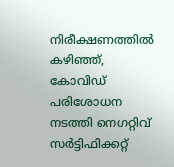നിരീക്ഷണത്തിൽ കഴിഞ്ഞ്, കോവിഡ് പരിശോധന നടത്തി നെഗറ്റിവ് സർട്ടിഫിക്കറ്റ്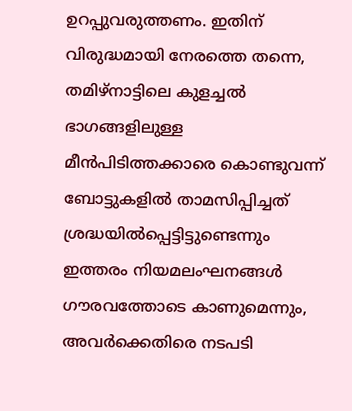ഉറപ്പുവരുത്തണം. ഇതിന് വിരുദ്ധമായി നേരത്തെ തന്നെ, തമിഴ്നാട്ടിലെ കുളച്ചൽ ഭാഗങ്ങളിലുള്ള മീൻപിടിത്തക്കാരെ കൊണ്ടുവന്ന് ബോട്ടുകളിൽ താമസിപ്പിച്ചത് ശ്രദ്ധയിൽപ്പെട്ടിട്ടുണ്ടെന്നും ഇത്തരം നിയമലംഘനങ്ങൾ ഗൗരവത്തോടെ കാണുമെന്നും, അവർക്കെതിരെ നടപടി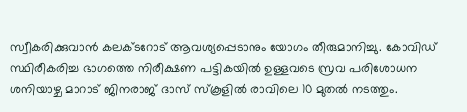സ്വീകരിക്കുവാൻ കലക്ടറോട് ആവശ്യപ്പെടാനും യോഗം തീരുമാനിച്ചു. കോവിഡ് സ്ഥിരീകരിച്ച ഭാഗത്തെ നിരീക്ഷണ പട്ടികയിൽ ഉള്ളവടെ സ്രവ പരിശോധന ശനിയാഴ്ച മാറാട് ജിനരാജ് ദാസ് സ്കൂളിൽ രാവിലെ 10 മുതൽ നടത്തും.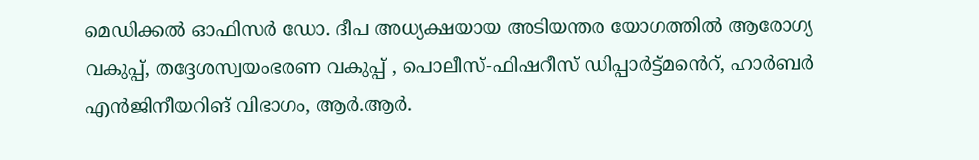മെഡിക്കൽ ഓഫിസർ ഡോ. ദീപ അധ്യക്ഷയായ അടിയന്തര യോഗത്തിൽ ആരോഗ്യ വകുപ്പ്, തദ്ദേശസ്വയംഭരണ വകുപ്പ് , പൊലീസ്-ഫിഷറീസ് ഡിപ്പാർട്ട്മൻെറ്, ഹാർബർ എൻജിനീയറിങ് വിഭാഗം, ആർ.ആർ.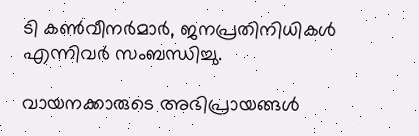ടി കൺവീനർമാർ, ജനപ്രതിനിധികൾ എന്നിവർ സംബന്ധിച്ചു.

വായനക്കാരുടെ അഭിപ്രായങ്ങള്‍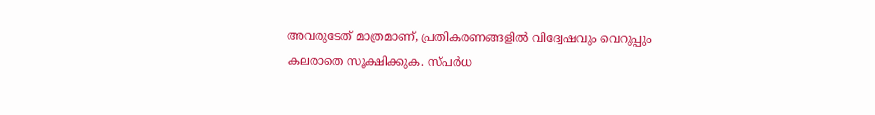അവരുടേത് മാത്രമാണ്, പ്രതികരണങ്ങളിൽ വിദ്വേഷവും വെറുപ്പും കലരാതെ സൂക്ഷിക്കുക. സ്പർധ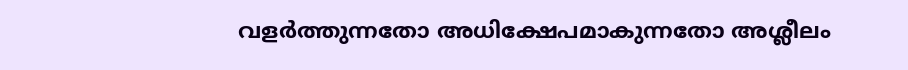വളർത്തുന്നതോ അധിക്ഷേപമാകുന്നതോ അശ്ലീലം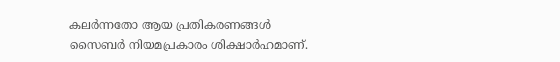കലർന്നതോ ആയ പ്രതികരണങ്ങൾ സൈബർ നിയമപ്രകാരം ശിക്ഷാർഹമാണ്.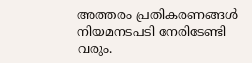അത്തരം പ്രതികരണങ്ങൾ നിയമനടപടി നേരിടേണ്ടി വരും.